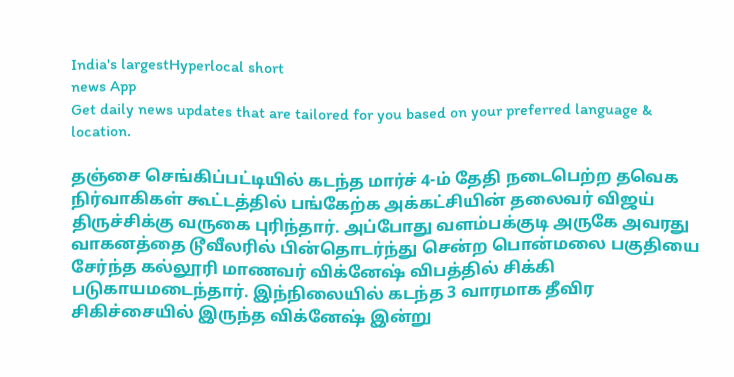India's largestHyperlocal short
news App
Get daily news updates that are tailored for you based on your preferred language & location.

தஞ்சை செங்கிப்பட்டியில் கடந்த மார்ச் 4-ம் தேதி நடைபெற்ற தவெக நிர்வாகிகள் கூட்டத்தில் பங்கேற்க அக்கட்சியின் தலைவர் விஜய் திருச்சிக்கு வருகை புரிந்தார். அப்போது வளம்பக்குடி அருகே அவரது வாகனத்தை டூவீலரில் பின்தொடர்ந்து சென்ற பொன்மலை பகுதியை சேர்ந்த கல்லூரி மாணவர் விக்னேஷ் விபத்தில் சிக்கி படுகாயமடைந்தார். இந்நிலையில் கடந்த 3 வாரமாக தீவிர சிகிச்சையில் இருந்த விக்னேஷ் இன்று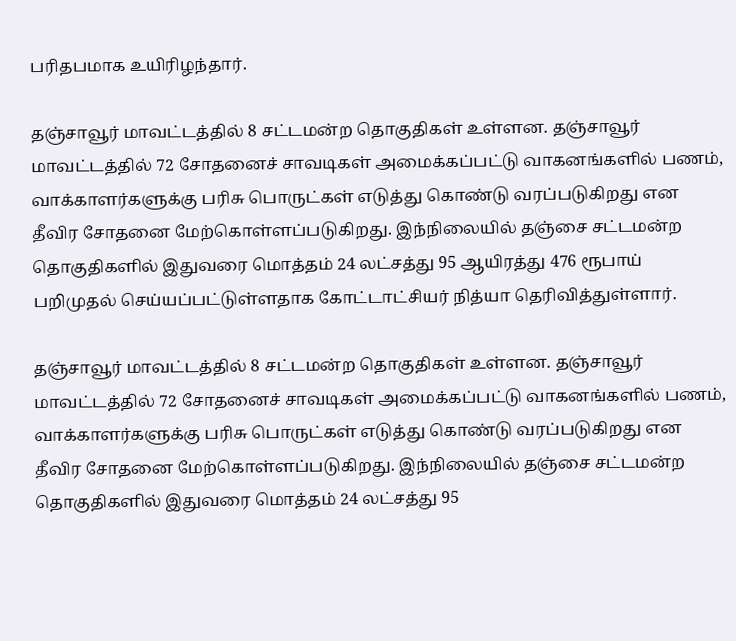பரிதபமாக உயிரிழந்தார்.

தஞ்சாவூர் மாவட்டத்தில் 8 சட்டமன்ற தொகுதிகள் உள்ளன. தஞ்சாவூர் மாவட்டத்தில் 72 சோதனைச் சாவடிகள் அமைக்கப்பட்டு வாகனங்களில் பணம், வாக்காளர்களுக்கு பரிசு பொருட்கள் எடுத்து கொண்டு வரப்படுகிறது என தீவிர சோதனை மேற்கொள்ளப்படுகிறது. இந்நிலையில் தஞ்சை சட்டமன்ற தொகுதிகளில் இதுவரை மொத்தம் 24 லட்சத்து 95 ஆயிரத்து 476 ரூபாய் பறிமுதல் செய்யப்பட்டுள்ளதாக கோட்டாட்சியர் நித்யா தெரிவித்துள்ளார்.

தஞ்சாவூர் மாவட்டத்தில் 8 சட்டமன்ற தொகுதிகள் உள்ளன. தஞ்சாவூர் மாவட்டத்தில் 72 சோதனைச் சாவடிகள் அமைக்கப்பட்டு வாகனங்களில் பணம், வாக்காளர்களுக்கு பரிசு பொருட்கள் எடுத்து கொண்டு வரப்படுகிறது என தீவிர சோதனை மேற்கொள்ளப்படுகிறது. இந்நிலையில் தஞ்சை சட்டமன்ற தொகுதிகளில் இதுவரை மொத்தம் 24 லட்சத்து 95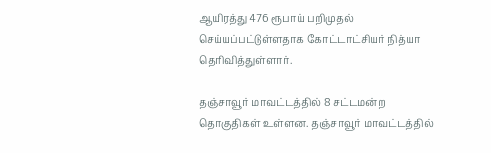ஆயிரத்து 476 ரூபாய் பறிமுதல் செய்யப்பட்டுள்ளதாக கோட்டாட்சியர் நித்யா தெரிவித்துள்ளார்.

தஞ்சாவூர் மாவட்டத்தில் 8 சட்டமன்ற தொகுதிகள் உள்ளன. தஞ்சாவூர் மாவட்டத்தில்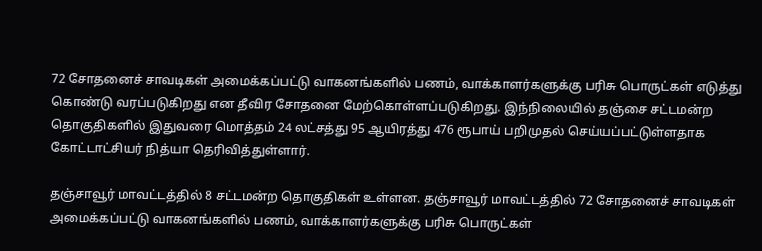72 சோதனைச் சாவடிகள் அமைக்கப்பட்டு வாகனங்களில் பணம், வாக்காளர்களுக்கு பரிசு பொருட்கள் எடுத்து கொண்டு வரப்படுகிறது என தீவிர சோதனை மேற்கொள்ளப்படுகிறது. இந்நிலையில் தஞ்சை சட்டமன்ற தொகுதிகளில் இதுவரை மொத்தம் 24 லட்சத்து 95 ஆயிரத்து 476 ரூபாய் பறிமுதல் செய்யப்பட்டுள்ளதாக கோட்டாட்சியர் நித்யா தெரிவித்துள்ளார்.

தஞ்சாவூர் மாவட்டத்தில் 8 சட்டமன்ற தொகுதிகள் உள்ளன. தஞ்சாவூர் மாவட்டத்தில் 72 சோதனைச் சாவடிகள் அமைக்கப்பட்டு வாகனங்களில் பணம், வாக்காளர்களுக்கு பரிசு பொருட்கள்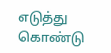எடுத்து கொண்டு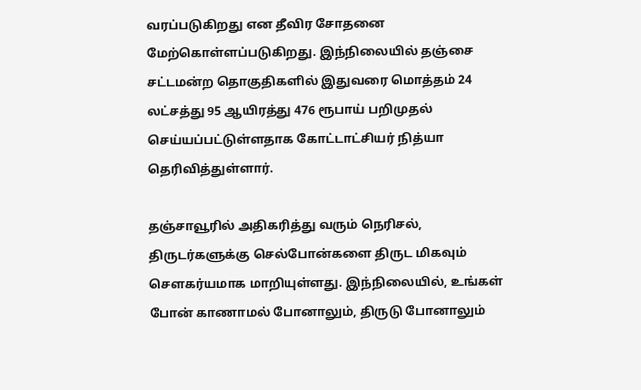வரப்படுகிறது என தீவிர சோதனை மேற்கொள்ளப்படுகிறது. இந்நிலையில் தஞ்சை சட்டமன்ற தொகுதிகளில் இதுவரை மொத்தம் 24 லட்சத்து 95 ஆயிரத்து 476 ரூபாய் பறிமுதல் செய்யப்பட்டுள்ளதாக கோட்டாட்சியர் நித்யா தெரிவித்துள்ளார்.

தஞ்சாவூரில் அதிகரித்து வரும் நெரிசல், திருடர்களுக்கு செல்போன்களை திருட மிகவும் சௌகர்யமாக மாறியுள்ளது. இந்நிலையில், உங்கள் போன் காணாமல் போனாலும், திருடு போனாலும்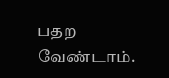பதற வேண்டாம்.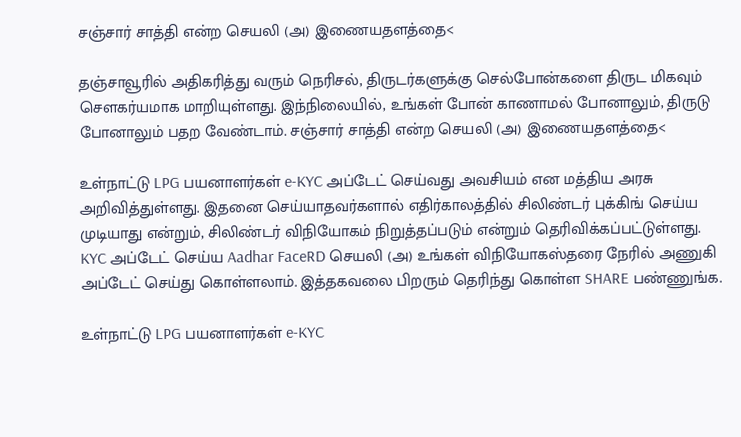சஞ்சார் சாத்தி என்ற செயலி (அ) இணையதளத்தை<

தஞ்சாவூரில் அதிகரித்து வரும் நெரிசல், திருடர்களுக்கு செல்போன்களை திருட மிகவும் சௌகர்யமாக மாறியுள்ளது. இந்நிலையில், உங்கள் போன் காணாமல் போனாலும், திருடு போனாலும் பதற வேண்டாம். சஞ்சார் சாத்தி என்ற செயலி (அ) இணையதளத்தை<

உள்நாட்டு LPG பயனாளர்கள் e-KYC அப்டேட் செய்வது அவசியம் என மத்திய அரசு அறிவித்துள்ளது. இதனை செய்யாதவர்களால் எதிர்காலத்தில் சிலிண்டர் புக்கிங் செய்ய முடியாது என்றும், சிலிண்டர் விநியோகம் நிறுத்தப்படும் என்றும் தெரிவிக்கப்பட்டுள்ளது. KYC அப்டேட் செய்ய Aadhar FaceRD செயலி (அ) உங்கள் விநியோகஸ்தரை நேரில் அணுகி அப்டேட் செய்து கொள்ளலாம். இத்தகவலை பிறரும் தெரிந்து கொள்ள SHARE பண்ணுங்க.

உள்நாட்டு LPG பயனாளர்கள் e-KYC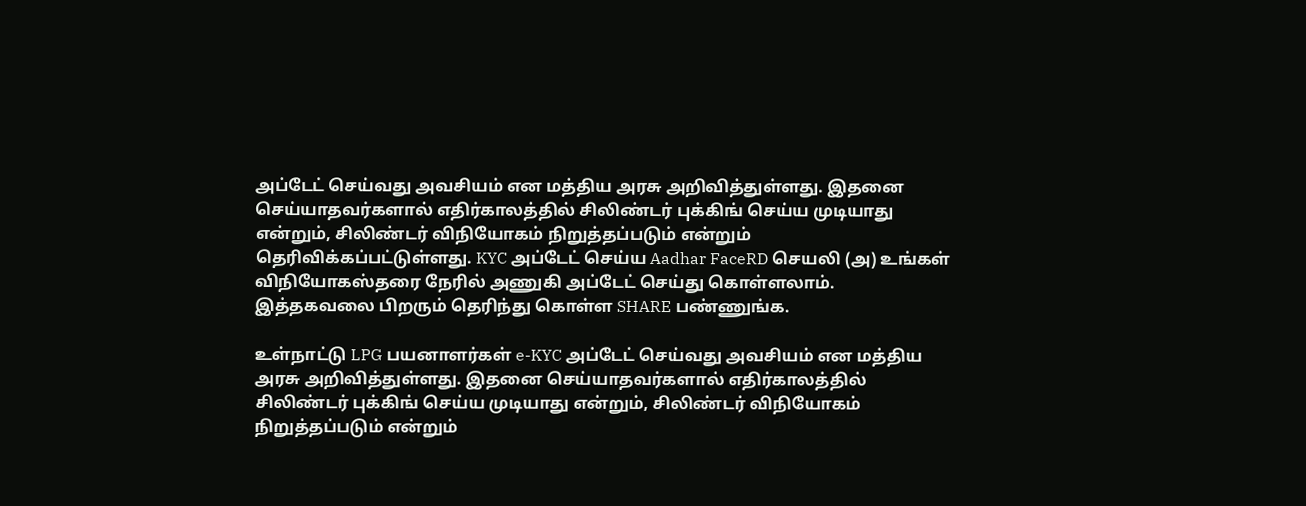அப்டேட் செய்வது அவசியம் என மத்திய அரசு அறிவித்துள்ளது. இதனை செய்யாதவர்களால் எதிர்காலத்தில் சிலிண்டர் புக்கிங் செய்ய முடியாது என்றும், சிலிண்டர் விநியோகம் நிறுத்தப்படும் என்றும் தெரிவிக்கப்பட்டுள்ளது. KYC அப்டேட் செய்ய Aadhar FaceRD செயலி (அ) உங்கள் விநியோகஸ்தரை நேரில் அணுகி அப்டேட் செய்து கொள்ளலாம். இத்தகவலை பிறரும் தெரிந்து கொள்ள SHARE பண்ணுங்க.

உள்நாட்டு LPG பயனாளர்கள் e-KYC அப்டேட் செய்வது அவசியம் என மத்திய அரசு அறிவித்துள்ளது. இதனை செய்யாதவர்களால் எதிர்காலத்தில் சிலிண்டர் புக்கிங் செய்ய முடியாது என்றும், சிலிண்டர் விநியோகம் நிறுத்தப்படும் என்றும்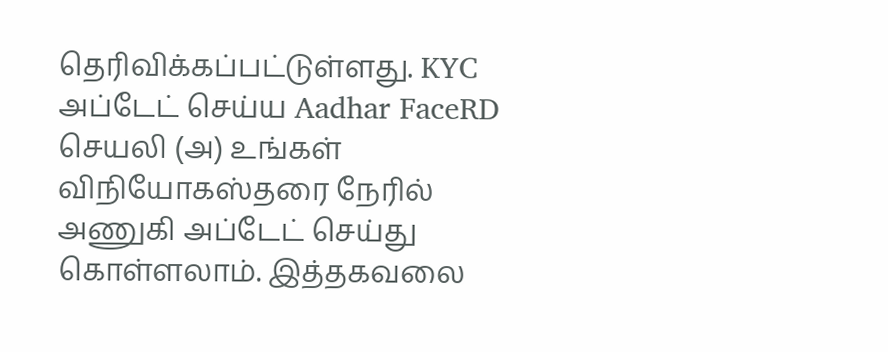தெரிவிக்கப்பட்டுள்ளது. KYC அப்டேட் செய்ய Aadhar FaceRD செயலி (அ) உங்கள் விநியோகஸ்தரை நேரில் அணுகி அப்டேட் செய்து கொள்ளலாம். இத்தகவலை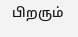பிறரும்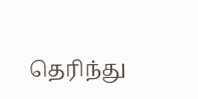தெரிந்து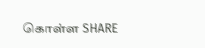கொள்ள SHARE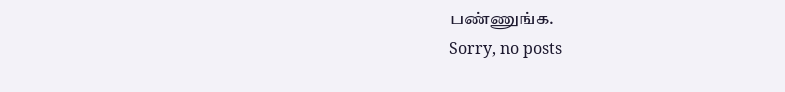பண்ணுங்க.
Sorry, no posts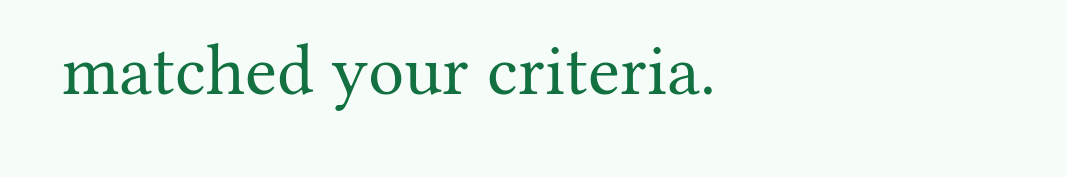matched your criteria.